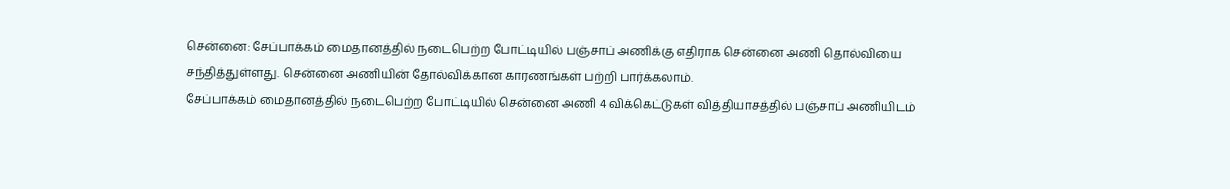சென்னை: சேப்பாக்கம் மைதானத்தில் நடைபெற்ற போட்டியில் பஞ்சாப் அணிக்கு எதிராக சென்னை அணி தொல்வியை சந்தித்துள்ளது. சென்னை அணியின் தோல்விக்கான காரணங்கள் பற்றி பார்க்கலாம்.
சேப்பாக்கம் மைதானத்தில் நடைபெற்ற போட்டியில் சென்னை அணி 4 விக்கெட்டுகள் வித்தியாசத்தில் பஞ்சாப் அணியிடம்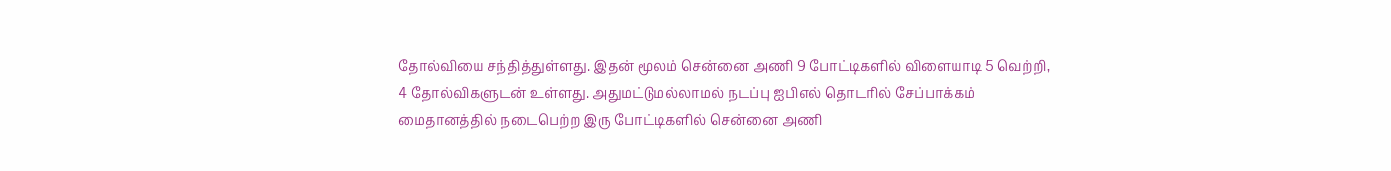தோல்வியை சந்தித்துள்ளது. இதன் மூலம் சென்னை அணி 9 போட்டிகளில் விளையாடி 5 வெற்றி, 4 தோல்விகளுடன் உள்ளது. அதுமட்டுமல்லாமல் நடப்பு ஐபிஎல் தொடரில் சேப்பாக்கம் மைதானத்தில் நடைபெற்ற இரு போட்டிகளில் சென்னை அணி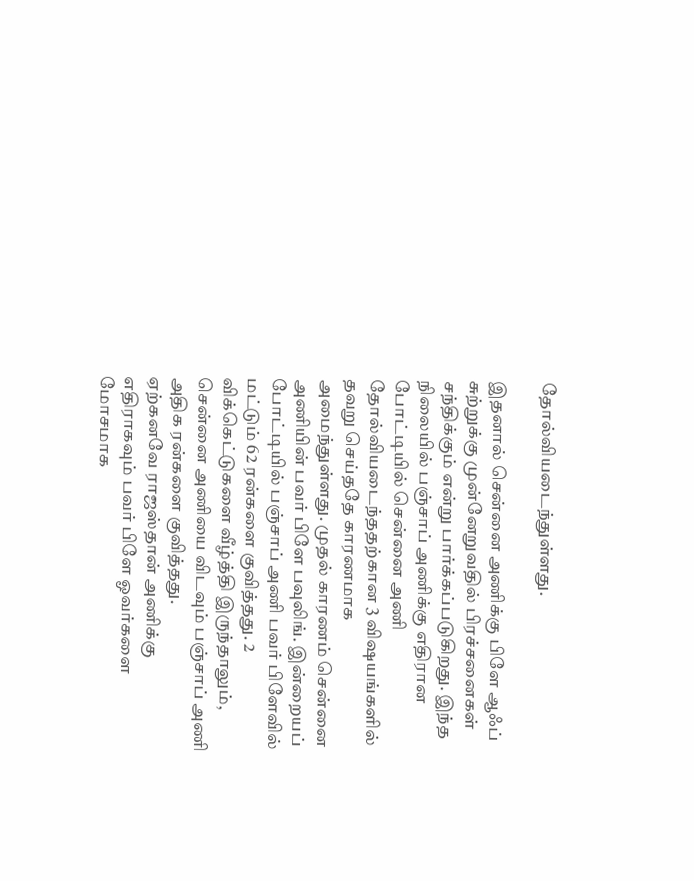தோல்வியடைந்துள்ளது.

இதனால் சென்னை அணிக்கு பிளே ஆஃப் சுற்றுக்கு முன்னேறுவதில் பிரச்சனைகள் சந்திக்கும் என்று பார்க்கப்படுகிறது. இந்த நிலையில் பஞ்சாப் அணிக்கு எதிரான போட்டியில் சென்னை அணி தோல்வியடைந்ததற்கான 3 விஷயங்களில் தவறு செய்ததே காரணமாக அமைந்துள்ளது. முதல் காரணம் சென்னை அணியின் பவர் பிளே பவுலிங். இன்றையப் போட்டியில் பஞ்சாப் அணி பவர் பிளேவில் மட்டும் 62 ரன்களை குவித்தது. 2 விக்கெட்டுகளை வீழ்த்தி இருந்தாலும், சென்னை அணியை விடவும் பஞ்சாப் அணி அதிக ரன்களை குவித்தது.
ஏற்கனவே ராஜஸ்தான் அணிக்கு எதிராகவும் பவர் பிளே ஓவர்களை மோசமாக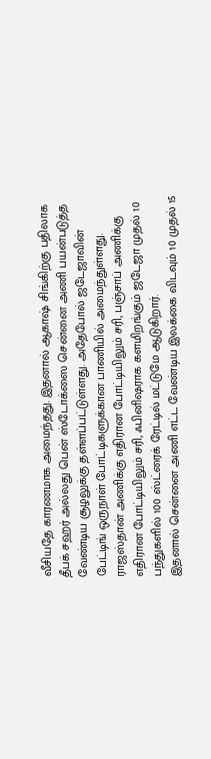வீசியதே காரணமாக அமைந்தது. இதனால் ஆகாஷ் சிங்கிற்கு பதிலாக தீபக் சஹர் அல்லது பென் ஸ்டோக்ஸை சென்னை அணி பயன்படுத்த வேண்டிய சூழலுக்கு தள்ளப்பட்டுள்ளது. அதேபோல் ஜடேஜாவின் பேட்டிங் ஒருநாள் போட்டிகளுக்கான பாணியில் அமைந்துள்ளது. ராஜஸ்தான் அணிக்கு எதிரான போட்டியிலும் சரி, பஞ்சாப் அணிக்கு எதிரான போட்டியிலும் சரி, ஃபினிஷராக களமிறங்கும் ஜடேஜா முதல் 10 பந்துகளில் 100 ஸ்ட்ரைக் ரேட்டில் மட்டுமே ஆடுகிறார்.
இதனால் சென்னை அணி எட்ட வேண்டிய இலக்கை விடவும் 10 முதல் 15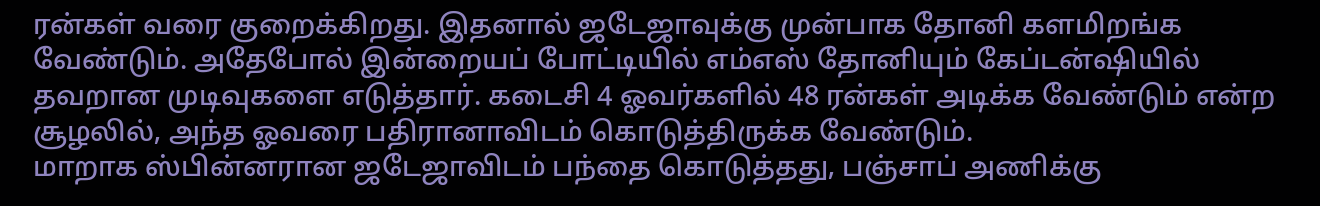ரன்கள் வரை குறைக்கிறது. இதனால் ஜடேஜாவுக்கு முன்பாக தோனி களமிறங்க வேண்டும். அதேபோல் இன்றையப் போட்டியில் எம்எஸ் தோனியும் கேப்டன்ஷியில் தவறான முடிவுகளை எடுத்தார். கடைசி 4 ஓவர்களில் 48 ரன்கள் அடிக்க வேண்டும் என்ற சூழலில், அந்த ஓவரை பதிரானாவிடம் கொடுத்திருக்க வேண்டும்.
மாறாக ஸ்பின்னரான ஜடேஜாவிடம் பந்தை கொடுத்தது, பஞ்சாப் அணிக்கு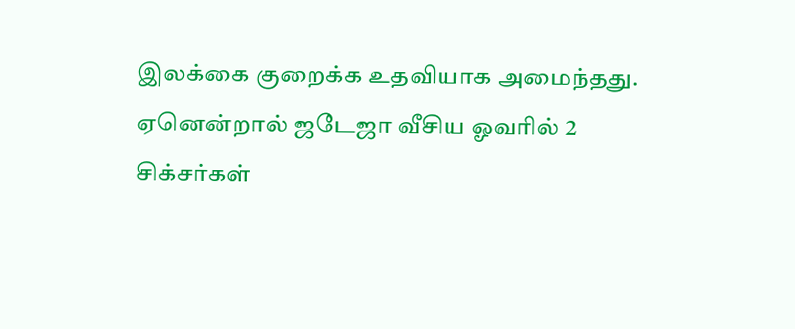இலக்கை குறைக்க உதவியாக அமைந்தது. ஏனென்றால் ஜடேஜா வீசிய ஓவரில் 2 சிக்சர்கள்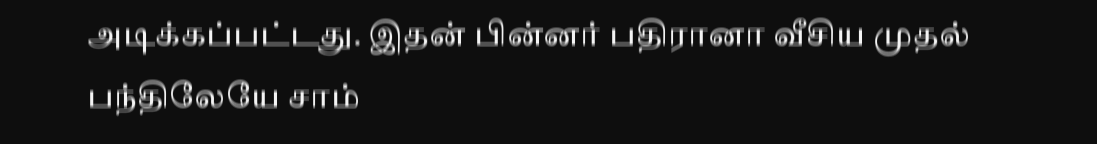அடிக்கப்பட்டது. இதன் பின்னர் பதிரானா வீசிய முதல் பந்திலேயே சாம்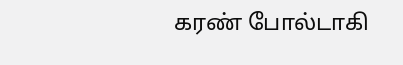கரண் போல்டாகி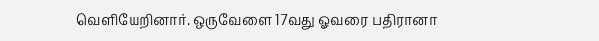வெளியேறினார். ஒருவேளை 17வது ஓவரை பதிரானா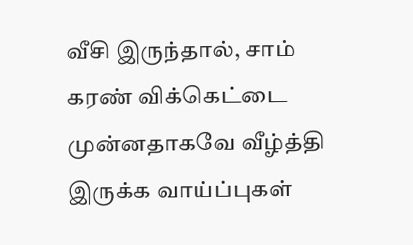வீசி இருந்தால், சாம் கரண் விக்கெட்டை முன்னதாகவே வீழ்த்தி இருக்க வாய்ப்புகள்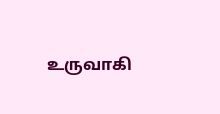உருவாகி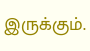இருக்கும்.